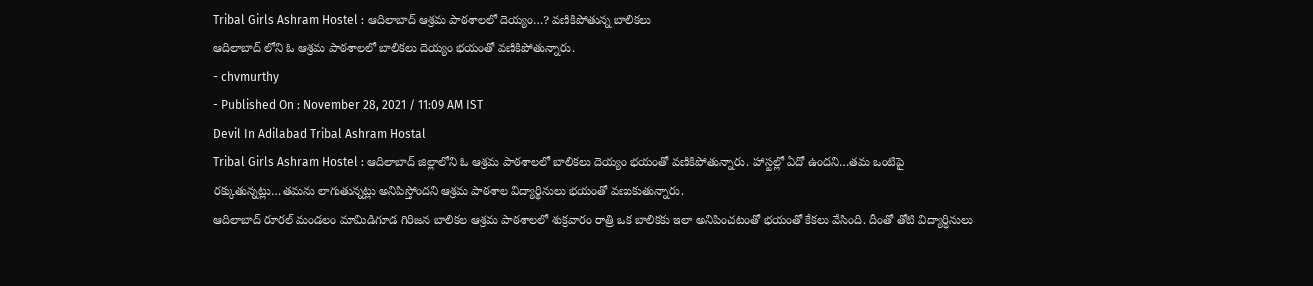Tribal Girls Ashram Hostel : ఆదిలాబాద్ ఆశ్రమ పాఠశాలలో దెయ్యం…? వణికిపోతున్న బాలికలు
ఆదిలాబాద్ లోని ఓ ఆశ్రమ పాఠశాలలో బాలికలు దెయ్యం భయంతో వణికిపోతున్నారు.
- chvmurthy
- Published On : November 28, 2021 / 11:09 AM IST
Devil In Adilabad Tribal Ashram Hostal
Tribal Girls Ashram Hostel : ఆదిలాబాద్ జిల్లాలోని ఓ ఆశ్రమ పాఠశాలలో బాలికలు దెయ్యం భయంతో వణికిపోతున్నారు. హాస్టల్లో ఏదో ఉందని…తమ ఒంటిపై రక్కుతున్నట్లు…తమను లాగుతున్నట్లు అనిపిస్తోందని ఆశ్రమ పాఠశాల విద్యార్థినులు భయంతో వణుకుతున్నారు.
ఆదిలాబాద్ రూరల్ మండలం మామిడిగూడ గిరిజన బాలికల ఆశ్రమ పాఠశాలలో శుక్రవారం రాత్రి ఒక బాలికకు ఇలా అనిపించటంతో భయంతో కేకలు వేసింది. దీంతో తోటి విద్యార్ధినులు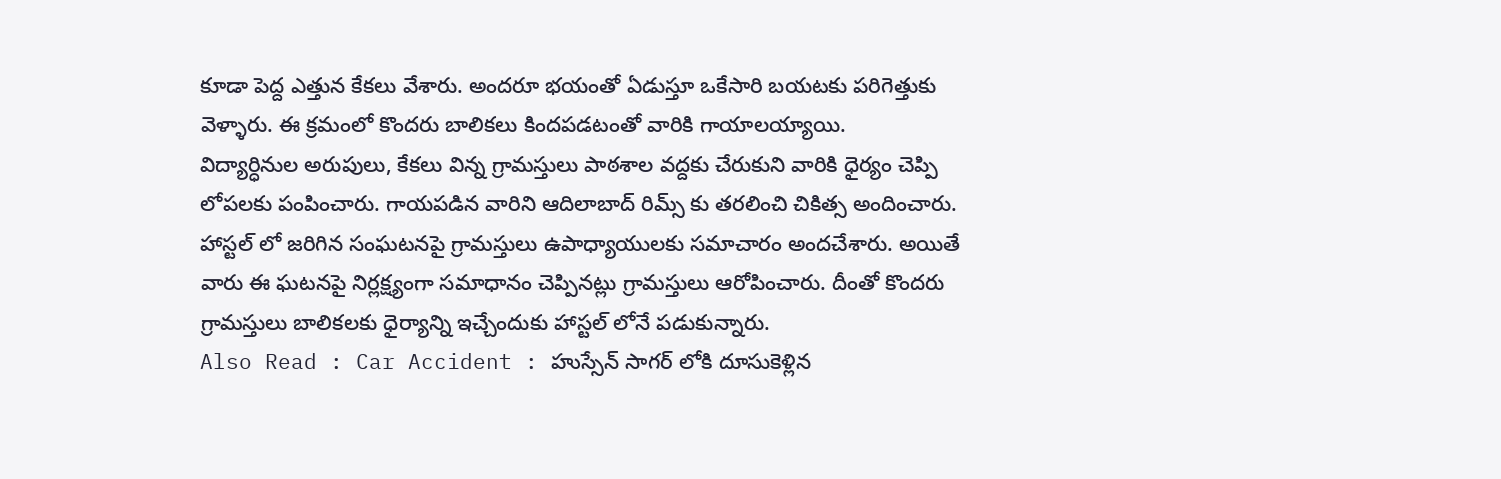కూడా పెద్ద ఎత్తున కేకలు వేశారు. అందరూ భయంతో ఏడుస్తూ ఒకేసారి బయటకు పరిగెత్తుకు వెళ్ళారు. ఈ క్రమంలో కొందరు బాలికలు కిందపడటంతో వారికి గాయాలయ్యాయి.
విద్యార్ధినుల అరుపులు, కేకలు విన్న గ్రామస్తులు పాఠశాల వద్దకు చేరుకుని వారికి ధైర్యం చెప్పి లోపలకు పంపించారు. గాయపడిన వారిని ఆదిలాబాద్ రిమ్స్ కు తరలించి చికిత్స అందించారు. హాస్టల్ లో జరిగిన సంఘటనపై గ్రామస్తులు ఉపాధ్యాయులకు సమాచారం అందచేశారు. అయితే వారు ఈ ఘటనపై నిర్లక్ష్యంగా సమాధానం చెప్పినట్లు గ్రామస్తులు ఆరోపించారు. దీంతో కొందరు గ్రామస్తులు బాలికలకు ధైర్యాన్ని ఇచ్చేందుకు హాస్టల్ లోనే పడుకున్నారు.
Also Read : Car Accident : హుస్సేన్ సాగర్ లోకి దూసుకెళ్లిన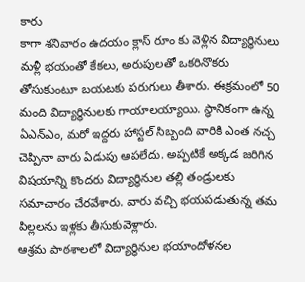కారు
కాగా శనివారం ఉదయం క్లాస్ రూం కు వెళ్లిన విద్యార్ధినులు మళ్లీ భయంతో కేకలు, అరుపులతో ఒకరినొకరు తోసుకుంటూ బయటకు పరుగులు తీశారు. ఈక్రమంలో 50 మంది విద్యార్ధినులకు గాయాలయ్యాయి. స్ధానికంగా ఉన్న ఏఎన్ఎం, మరో ఇద్దరు హాస్టల్ సిబ్బంది వారికి ఎంత నచ్చ చెప్పినా వారు ఏడుపు ఆపలేదు. అప్పటికే అక్కడ జరిగిన విషయాన్ని కొందరు విద్యార్ధినుల తల్లి తండ్రులకు సమాచారం చేరవేశారు. వారు వచ్చి భయపడుతున్న తమ పిల్లలను ఇళ్లకు తీసుకువెళ్లారు.
ఆశ్రమ పాఠశాలలో విద్యార్ధినుల భయాందోళనల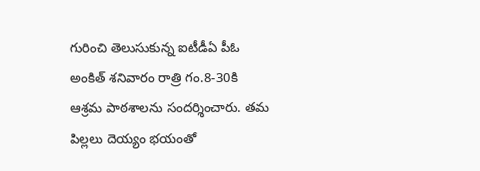గురించి తెలుసుకున్న ఐటీడీఏ పీఓ అంకిత్ శనివారం రాత్రి గం.8-30కి ఆశ్రమ పాఠశాలను సందర్శించారు. తమ పిల్లలు దెయ్యం భయంతో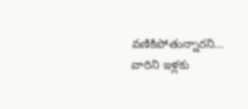వణికిపోతున్నారని… వారిని ఇళ్లకు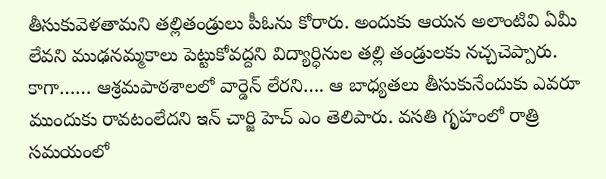తీసుకువెళతామని తల్లితండ్రులు పీఓను కోరారు. అందుకు ఆయన అలాంటివి ఏమీ లేవని ముఢనమ్మకాలు పెట్టుకోవద్దని విద్యార్ధినుల తల్లి తండ్రులకు నచ్చచెప్పారు.
కాగా…… ఆశ్రమపాఠశాలలో వార్డెన్ లేరని…. ఆ బాధ్యతలు తీసుకునేందుకు ఎవరూ ముందుకు రావటంలేదని ఇన్ చార్జి హెచ్ ఎం తెలిపారు. వసతి గృహంలో రాత్రి సమయంలో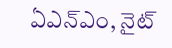ఏఎన్ఎం, నైట్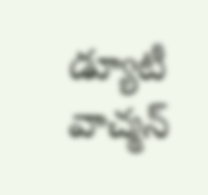డ్యూటీ వాచ్మన్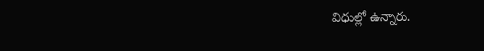విధుల్లో ఉన్నారు.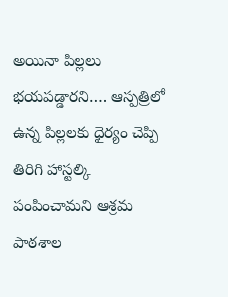అయినా పిల్లలు భయపడ్డారని…. ఆస్పత్రిలో ఉన్న పిల్లలకు ధైర్యం చెప్పి తిరిగి హాస్టల్కి పంపించామని ఆశ్రమ పాఠశాల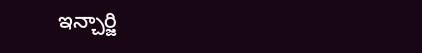ఇన్చార్జి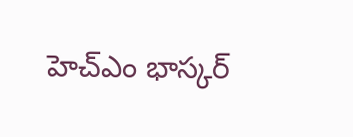హెచ్ఎం భాస్కర్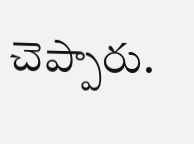చెప్పారు.